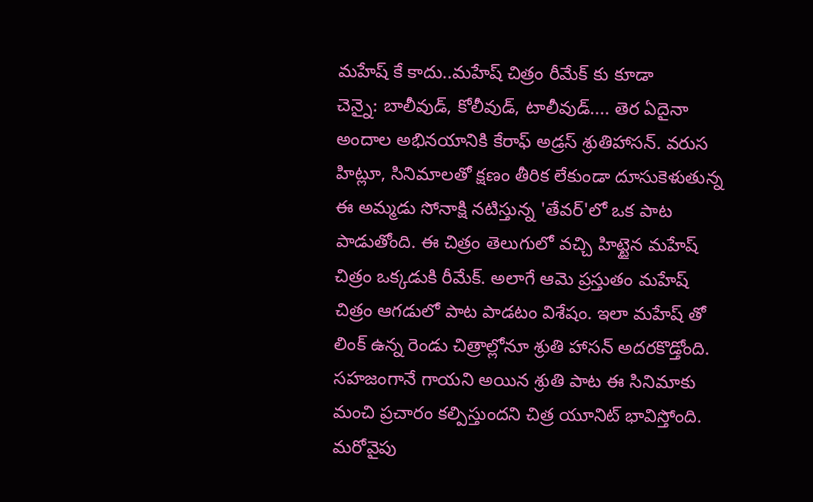మహేష్ కే కాదు..మహేష్ చిత్రం రీమేక్ కు కూడా
చెన్నై: బాలీవుడ్, కోలీవుడ్, టాలీవుడ్.... తెర ఏదైనా అందాల అభినయానికి కేరాఫ్ అడ్రస్ శ్రుతిహాసన్. వరుస హిట్లూ, సినిమాలతో క్షణం తీరిక లేకుండా దూసుకెళుతున్న ఈ అమ్మడు సోనాక్షి నటిస్తున్న 'తేవర్'లో ఒక పాట పాడుతోంది. ఈ చిత్రం తెలుగులో వచ్చి హిట్టైన మహేష్ చిత్రం ఒక్కడుకి రీమేక్. అలాగే ఆమె ప్రస్తుతం మహేష్ చిత్రం ఆగడులో పాట పాడటం విశేషం. ఇలా మహేష్ తో లింక్ ఉన్న రెండు చిత్రాల్లోనూ శ్రుతి హాసన్ అదరకొడ్తోంది.
సహజంగానే గాయని అయిన శ్రుతి పాట ఈ సినిమాకు మంచి ప్రచారం కల్పిస్తుందని చిత్ర యూనిట్ భావిస్తోంది. మరోవైపు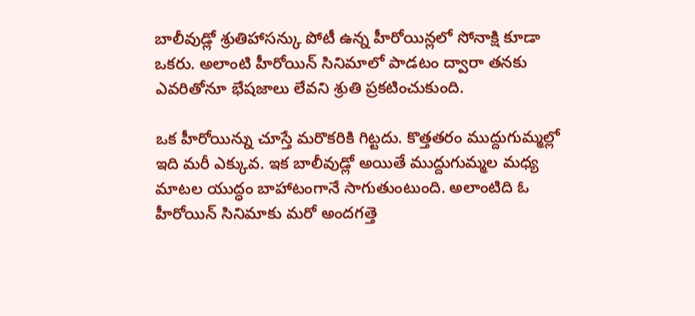బాలీవుడ్లో శ్రుతిహాసన్కు పోటీ ఉన్న హీరోయిన్లలో సోనాక్షి కూడా ఒకరు. అలాంటి హీరోయిన్ సినిమాలో పాడటం ద్వారా తనకు ఎవరితోనూ భేషజాలు లేవని శ్రుతి ప్రకటించుకుంది.

ఒక హీరోయిన్ను చూస్తే మరొకరికి గిట్టదు. కొత్తతరం ముద్దుగుమ్మల్లో ఇది మరీ ఎక్కువ. ఇక బాలీవుడ్లో అయితే ముద్దుగుమ్మల మధ్య మాటల యుద్ధం బాహాటంగానే సాగుతుంటుంది. అలాంటిది ఓ హీరోయిన్ సినిమాకు మరో అందగత్తె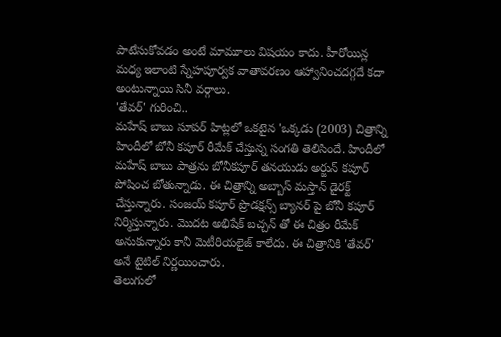పాటేసుకోవడం అంటే మామూలు విషయం కాదు. హీరోయిన్ల మధ్య ఇలాంటి స్నేహపూర్వక వాతావరణం ఆహ్వానించదగ్గదే కదా అంటున్నాయి సినీ వర్గాలు.
'తేవర్' గురించి..
మహేష్ బాబు సూపర్ హిట్లలో ఒకటైన 'ఒక్కడు (2003) చిత్రాన్ని హిందీలో బోనీ కపూర్ రీమేక్ చేస్తున్న సంగతి తెలిసిందే. హిందీలో మహేష్ బాబు పాత్రను బోనీకపూర్ తనయుడు అర్జున్ కపూర్ పోషించ బోతున్నాడు. ఈ చిత్రాన్ని అబ్బాస్ మస్తాన్ డైరక్ట్ చేస్తున్నారు. సంజయ్ కపూర్ ప్రొడక్షన్స్ బ్యానర్ పై బోనీ కపూర్ నిర్మిస్తున్నారు. మొదట అభిషేక్ బచ్చన్ తో ఈ చిత్రం రీమేక్ అనుకున్నారు కానీ మెటీరియలైజ్ కాలేదు. ఈ చిత్రానికి 'తేవర్' అనే టైటిల్ నిర్ణయించారు.
తెలుగులో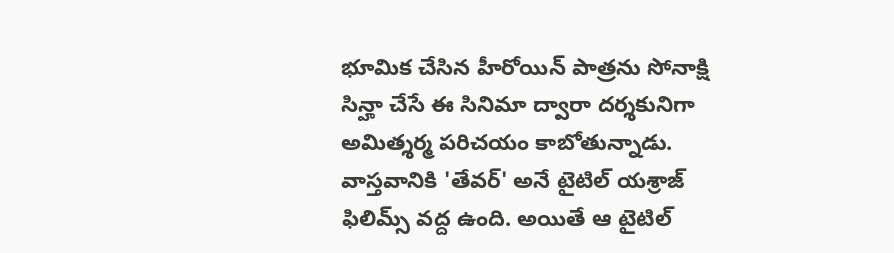భూమిక చేసిన హీరోయిన్ పాత్రను సోనాక్షి సిన్హా చేసే ఈ సినిమా ద్వారా దర్శకునిగా అమిత్శర్మ పరిచయం కాబోతున్నాడు. వాస్తవానికి 'తేవర్' అనే టైటిల్ యశ్రాజ్ ఫిలిమ్స్ వద్ద ఉంది. అయితే ఆ టైటిల్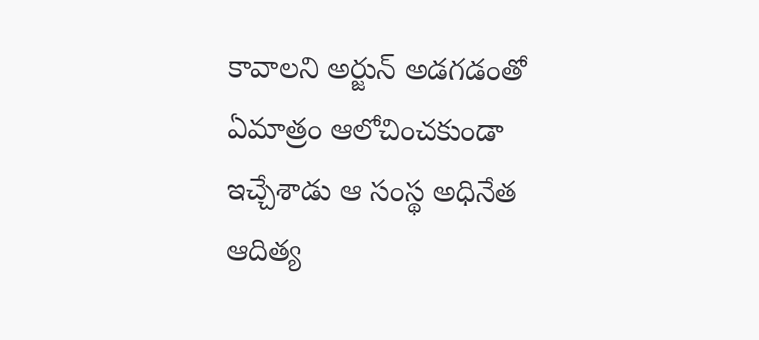కావాలని అర్జున్ అడగడంతో ఏమాత్రం ఆలోచించకుండా ఇచ్చేశాడు ఆ సంస్థ అధినేత ఆదిత్య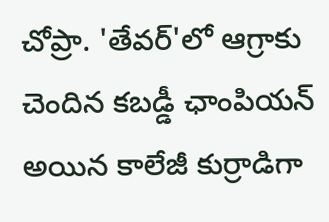చోప్రా. 'తేవర్'లో ఆగ్రాకు చెందిన కబడ్డీ ఛాంపియన్ అయిన కాలేజీ కుర్రాడిగా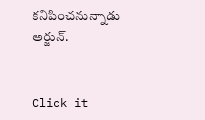కనిపించనున్నాడు అర్జున్.


Click it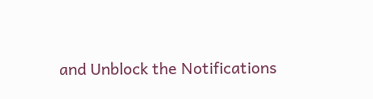and Unblock the Notifications